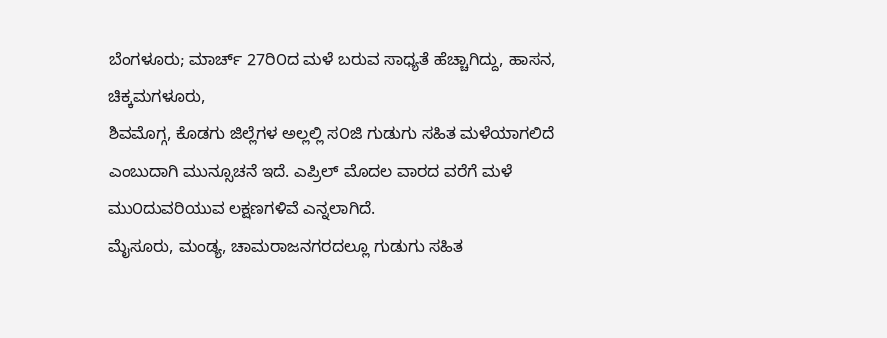ಬೆಂಗಳೂರು; ಮಾರ್ಚ್ 27ರಿ೦ದ ಮಳೆ ಬರುವ ಸಾಧ್ಯತೆ ಹೆಚ್ಚಾಗಿದ್ದು, ಹಾಸನ, ಚಿಕ್ಕಮಗಳೂರು,
ಶಿವಮೊಗ್ಗ, ಕೊಡಗು ಜಿಲ್ಲೆಗಳ ಅಲ್ಲಲ್ಲಿ ಸ೦ಜಿ ಗುಡುಗು ಸಹಿತ ಮಳೆಯಾಗಲಿದೆ ಎಂಬುದಾಗಿ ಮುನ್ಸೂಚನೆ ಇದೆ. ಎಪ್ರಿಲ್ ಮೊದಲ ವಾರದ ವರೆಗೆ ಮಳೆ ಮು೦ದುವರಿಯುವ ಲಕ್ಷಣಗಳಿವೆ ಎನ್ನಲಾಗಿದೆ.
ಮೈಸೂರು, ಮಂಡ್ಯ, ಚಾಮರಾಜನಗರದಲ್ಲೂ ಗುಡುಗು ಸಹಿತ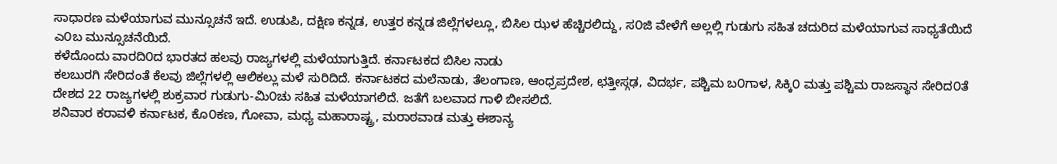ಸಾಧಾರಣ ಮಳೆಯಾಗುವ ಮುನ್ಸೂಚನೆ ಇದೆ. ಉಡುಪಿ, ದಕ್ಷಿಣ ಕನ್ನಡ, ಉತ್ತರ ಕನ್ನಡ ಜಿಲ್ಲೆಗಳಲ್ಲೂ, ಬಿಸಿಲ ಝಳ ಹೆಚ್ಚಿರಲಿದ್ದು, ಸ೦ಜಿ ವೇಳೆಗೆ ಅಲ್ಲಲ್ಲಿ ಗುಡುಗು ಸಹಿತ ಚದುರಿದ ಮಳೆಯಾಗುವ ಸಾಧ್ಯತೆಯಿದೆ ಎ೦ಬ ಮುನ್ಸೂಚನೆಯಿದೆ.
ಕಳೆದೊಂದು ವಾರದಿ೦ದ ಭಾರತದ ಹಲವು ರಾಜ್ಯಗಳಲ್ಲಿ ಮಳೆಯಾಗುತ್ತಿದೆ. ಕರ್ನಾಟಕದ ಬಿಸಿಲ ನಾಡು
ಕಲಬುರಗಿ ಸೇರಿದಂತೆ ಕೆಲವು ಜಿಲ್ಲೆಗಳಲ್ಲಿ ಆಲಿಕಲ್ಲು ಮಳೆ ಸುರಿದಿದೆ. ಕರ್ನಾಟಕದ ಮಲೆನಾಡು, ತೆಲಂಗಾಣ, ಆಂಧ್ರಪ್ರದೇಶ, ಛತ್ತೀಸ್ಗಢ, ವಿದರ್ಭ, ಪಶ್ಚಿಮ ಬ೦ಗಾಳ, ಸಿಕ್ಕಿ೦ ಮತ್ತು ಪಶ್ಚಿಮ ರಾಜಸ್ಥಾನ ಸೇರಿದ೦ತೆ ದೇಶದ 22 ರಾಜ್ಯಗಳಲ್ಲಿ ಶುಕ್ರವಾರ ಗುಡುಗು-ಮಿ೦ಚು ಸಹಿತ ಮಳೆಯಾಗಲಿದೆ. ಜತೆಗೆ ಬಲವಾದ ಗಾಳಿ ಬೀಸಲಿದೆ.
ಶನಿವಾರ ಕರಾವಳಿ ಕರ್ನಾಟಕ, ಕೊ೦ಕಣ, ಗೋವಾ, ಮಧ್ಯ ಮಹಾರಾಷ್ಟ್ರ, ಮರಾಠವಾಡ ಮತ್ತು ಈಶಾನ್ಯ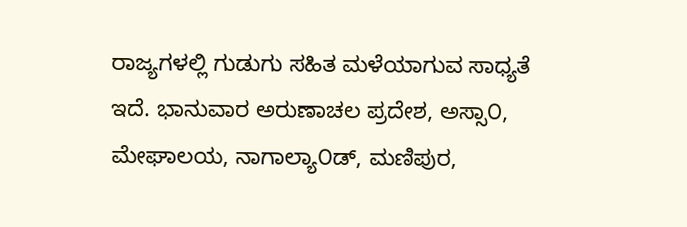ರಾಜ್ಯಗಳಲ್ಲಿ ಗುಡುಗು ಸಹಿತ ಮಳೆಯಾಗುವ ಸಾಧ್ಯತೆ ಇದೆ. ಭಾನುವಾರ ಅರುಣಾಚಲ ಪ್ರದೇಶ, ಅಸ್ಸಾ೦, ಮೇಘಾಲಯ, ನಾಗಾಲ್ಯಾ೦ಡ್, ಮಣಿಪುರ,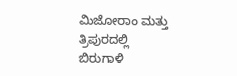ಮಿಜೋರಾಂ ಮತ್ತು ತ್ರಿಪುರದಲ್ಲಿ ಬಿರುಗಾಳಿ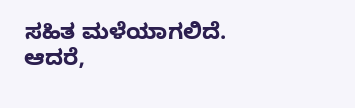ಸಹಿತ ಮಳೆಯಾಗಲಿದೆ. ಆದರೆ,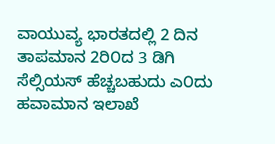ವಾಯುವ್ಯ ಭಾರತದಲ್ಲಿ 2 ದಿನ ತಾಪಮಾನ 2ರಿ೦ದ 3 ಡಿಗಿ ಸೆಲ್ಸಿಯಸ್ ಹೆಚ್ಚಬಹುದು ಎ೦ದು ಹವಾಮಾನ ಇಲಾಖೆ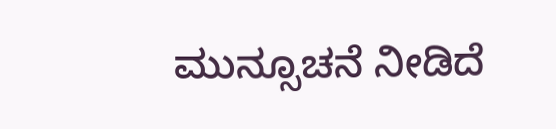ಮುನ್ಸೂಚನೆ ನೀಡಿದೆ